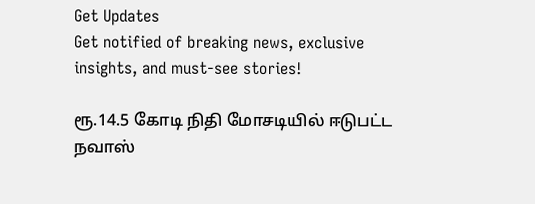Get Updates
Get notified of breaking news, exclusive insights, and must-see stories!

ரூ.14.5 கோடி நிதி மோசடியில் ஈடுபட்ட நவாஸ்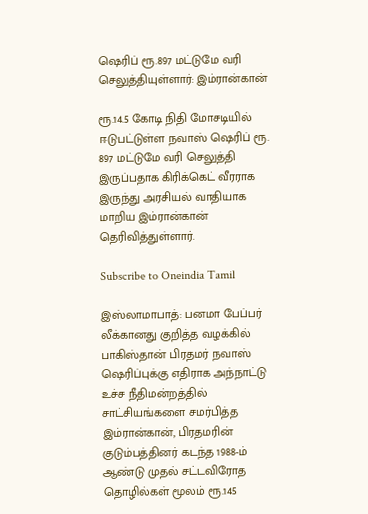ஷெரிப் ரூ.897 மட்டுமே வரி செலுத்தியுள்ளார்: இம்ரான்கான்

ரூ.14.5 கோடி நிதி மோசடியில் ஈடுபட்டுள்ள நவாஸ் ஷெரிப் ரூ. 897 மட்டுமே வரி செலுத்தி இருப்பதாக கிரிக்கெட் வீரராக இருந்து அரசியல் வாதியாக மாறிய இம்ரான்கான் தெரிவித்துள்ளார்.

Subscribe to Oneindia Tamil

இஸ்லாமாபாத்: பனமா பேப்பர் லீக்கானது குறித்த வழக்கில் பாகிஸ்தான் பிரதமர் நவாஸ் ஷெரிப்புக்கு எதிராக அந்நாட்டு உச்ச நீதிமன்றத்தில் சாட்சியங்களை சமர்பித்த இம்ரான்கான், பிரதமரின் குடும்பத்தினர் கடந்த 1988-ம் ஆண்டு முதல் சட்டவிரோத தொழில்கள் மூலம் ரூ.145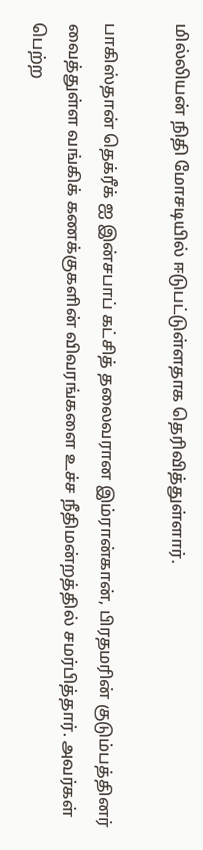மில்லியன் நிதி மோசடியில் ஈடுபட்டுள்ளதாக தெரிவித்துள்ளார்.

பாகிஸ்தான் தெக்ரீக் ஐ இன்சபாப் கட்சித் தலைவரான இம்ரான்கான், பிரதமரின் குடும்பத்தினர் வைத்துள்ள வங்கிக் கணக்குகளின் விவரங்களை உச்ச நீதிமன்றத்தில் சமர்பித்தார். அவர்கள் பெற்ற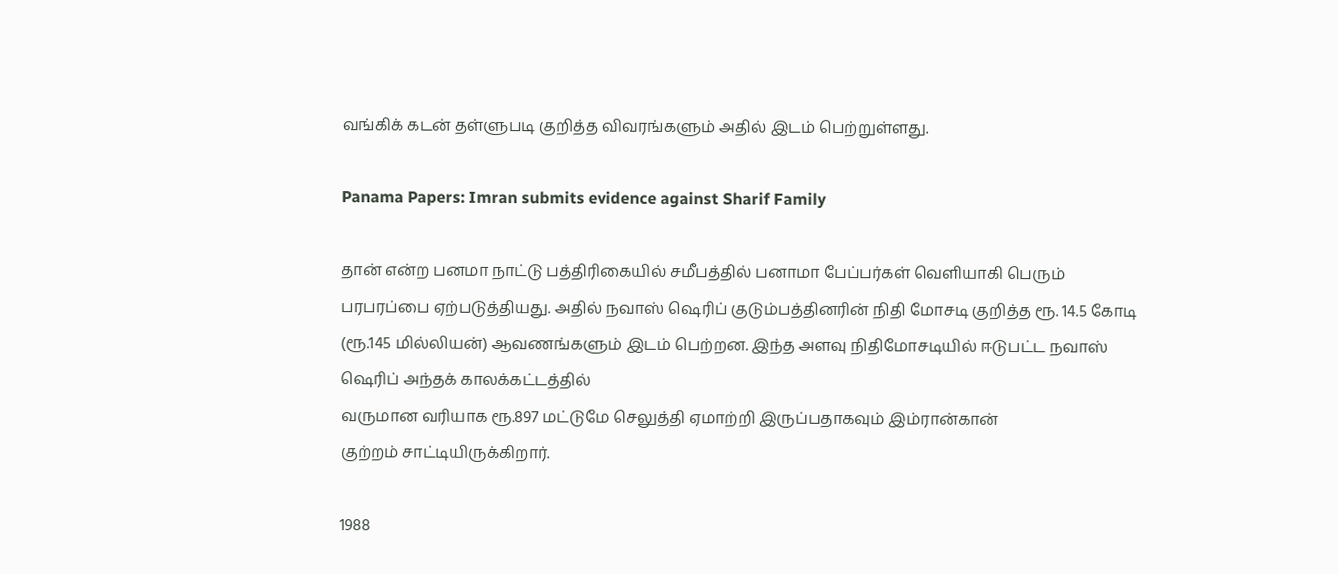வங்கிக் கடன் தள்ளுபடி குறித்த விவரங்களும் அதில் இடம் பெற்றுள்ளது.

Panama Papers: Imran submits evidence against Sharif Family

தான் என்ற பனமா நாட்டு பத்திரிகையில் சமீபத்தில் பனாமா பேப்பர்கள் வெளியாகி பெரும் பரபரப்பை ஏற்படுத்தியது. அதில் நவாஸ் ஷெரிப் குடும்பத்தினரின் நிதி மோசடி குறித்த ரூ. 14.5 கோடி (ரூ.145 மில்லியன்) ஆவணங்களும் இடம் பெற்றன. இந்த அளவு நிதிமோசடியில் ஈடுபட்ட நவாஸ் ஷெரிப் அந்தக் காலக்கட்டத்தில்
வருமான வரியாக ரூ.897 மட்டுமே செலுத்தி ஏமாற்றி இருப்பதாகவும் இம்ரான்கான்
குற்றம் சாட்டியிருக்கிறார்.

1988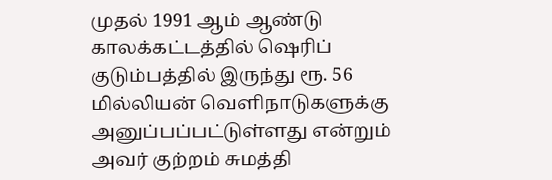முதல் 1991 ஆம் ஆண்டு காலக்கட்டத்தில் ஷெரிப் குடும்பத்தில் இருந்து ரூ. 56 மில்லியன் வெளிநாடுகளுக்கு அனுப்பப்பட்டுள்ளது என்றும் அவர் குற்றம் சுமத்தி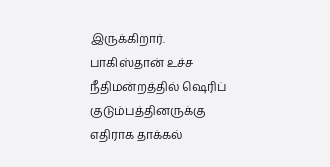இருக்கிறார். பாகிஸ்தான் உச்ச நீதிமன்றத்தில் ஷெரிப் குடும்பத்தினருக்கு எதிராக தாக்கல்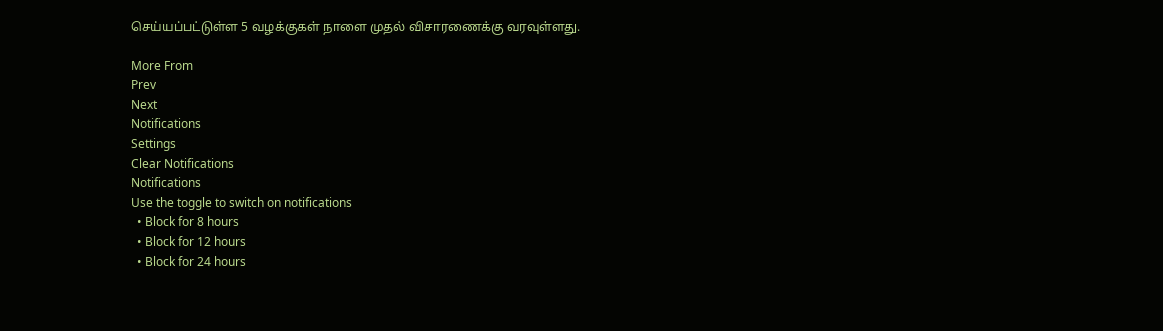செய்யப்பட்டுள்ள 5 வழக்குகள் நாளை முதல் விசாரணைக்கு வரவுள்ளது.

More From
Prev
Next
Notifications
Settings
Clear Notifications
Notifications
Use the toggle to switch on notifications
  • Block for 8 hours
  • Block for 12 hours
  • Block for 24 hours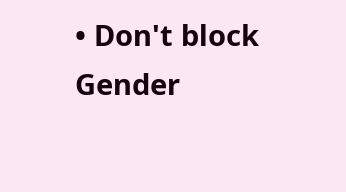• Don't block
Gender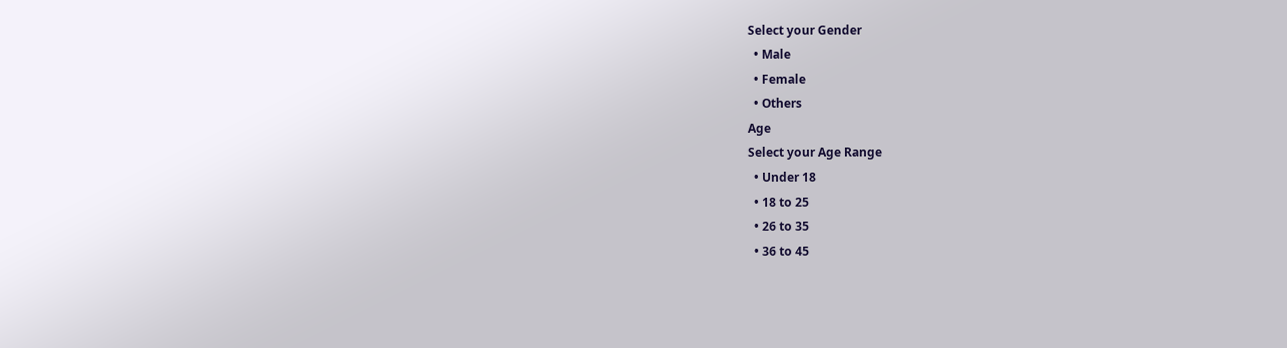Select your Gender
  • Male
  • Female
  • Others
Age
Select your Age Range
  • Under 18
  • 18 to 25
  • 26 to 35
  • 36 to 45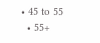• 45 to 55
  • 55+